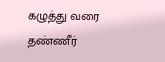கழுத்து வரை தண்ணீர்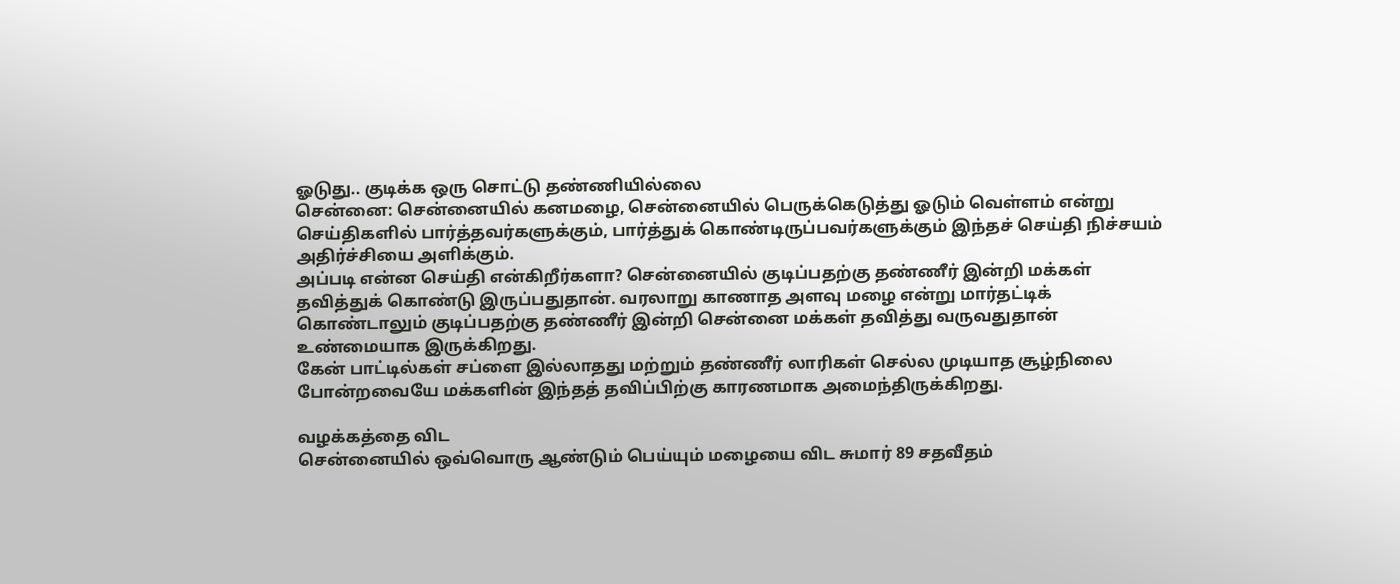ஓடுது.. குடிக்க ஒரு சொட்டு தண்ணியில்லை
சென்னை: சென்னையில் கனமழை, சென்னையில் பெருக்கெடுத்து ஓடும் வெள்ளம் என்று செய்திகளில் பார்த்தவர்களுக்கும், பார்த்துக் கொண்டிருப்பவர்களுக்கும் இந்தச் செய்தி நிச்சயம் அதிர்ச்சியை அளிக்கும்.
அப்படி என்ன செய்தி என்கிறீர்களா? சென்னையில் குடிப்பதற்கு தண்ணீர் இன்றி மக்கள் தவித்துக் கொண்டு இருப்பதுதான். வரலாறு காணாத அளவு மழை என்று மார்தட்டிக் கொண்டாலும் குடிப்பதற்கு தண்ணீர் இன்றி சென்னை மக்கள் தவித்து வருவதுதான் உண்மையாக இருக்கிறது.
கேன் பாட்டில்கள் சப்ளை இல்லாதது மற்றும் தண்ணீர் லாரிகள் செல்ல முடியாத சூழ்நிலை போன்றவையே மக்களின் இந்தத் தவிப்பிற்கு காரணமாக அமைந்திருக்கிறது.

வழக்கத்தை விட
சென்னையில் ஒவ்வொரு ஆண்டும் பெய்யும் மழையை விட சுமார் 89 சதவீதம்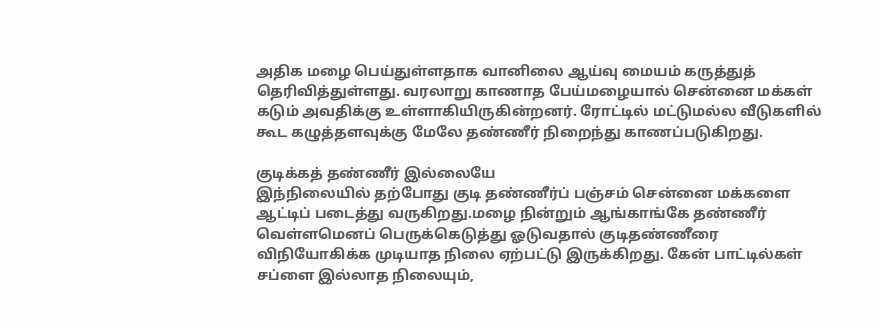அதிக மழை பெய்துள்ளதாக வானிலை ஆய்வு மையம் கருத்துத் தெரிவித்துள்ளது. வரலாறு காணாத பேய்மழையால் சென்னை மக்கள் கடும் அவதிக்கு உள்ளாகியிருகின்றனர். ரோட்டில் மட்டுமல்ல வீடுகளில் கூட கழுத்தளவுக்கு மேலே தண்ணீர் நிறைந்து காணப்படுகிறது.

குடிக்கத் தண்ணீர் இல்லையே
இந்நிலையில் தற்போது குடி தண்ணீர்ப் பஞ்சம் சென்னை மக்களை ஆட்டிப் படைத்து வருகிறது.மழை நின்றும் ஆங்காங்கே தண்ணீர் வெள்ளமெனப் பெருக்கெடுத்து ஓடுவதால் குடிதண்ணீரை விநியோகிக்க முடியாத நிலை ஏற்பட்டு இருக்கிறது. கேன் பாட்டில்கள் சப்ளை இல்லாத நிலையும்,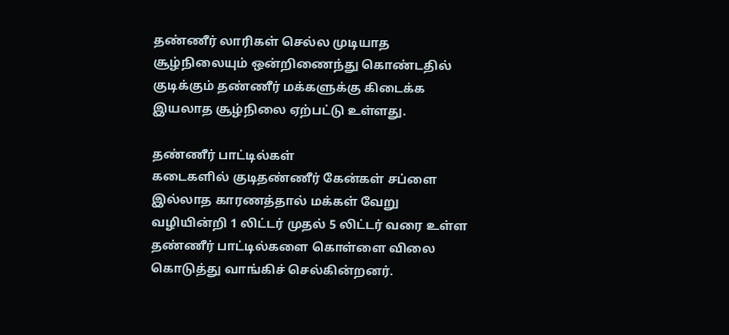தண்ணீர் லாரிகள் செல்ல முடியாத சூழ்நிலையும் ஒன்றிணைந்து கொண்டதில் குடிக்கும் தண்ணீர் மக்களுக்கு கிடைக்க இயலாத சூழ்நிலை ஏற்பட்டு உள்ளது.

தண்ணீர் பாட்டில்கள்
கடைகளில் குடிதண்ணீர் கேன்கள் சப்ளை இல்லாத காரணத்தால் மக்கள் வேறு வழியின்றி 1 லிட்டர் முதல் 5 லிட்டர் வரை உள்ள தண்ணீர் பாட்டில்களை கொள்ளை விலை கொடுத்து வாங்கிச் செல்கின்றனர்.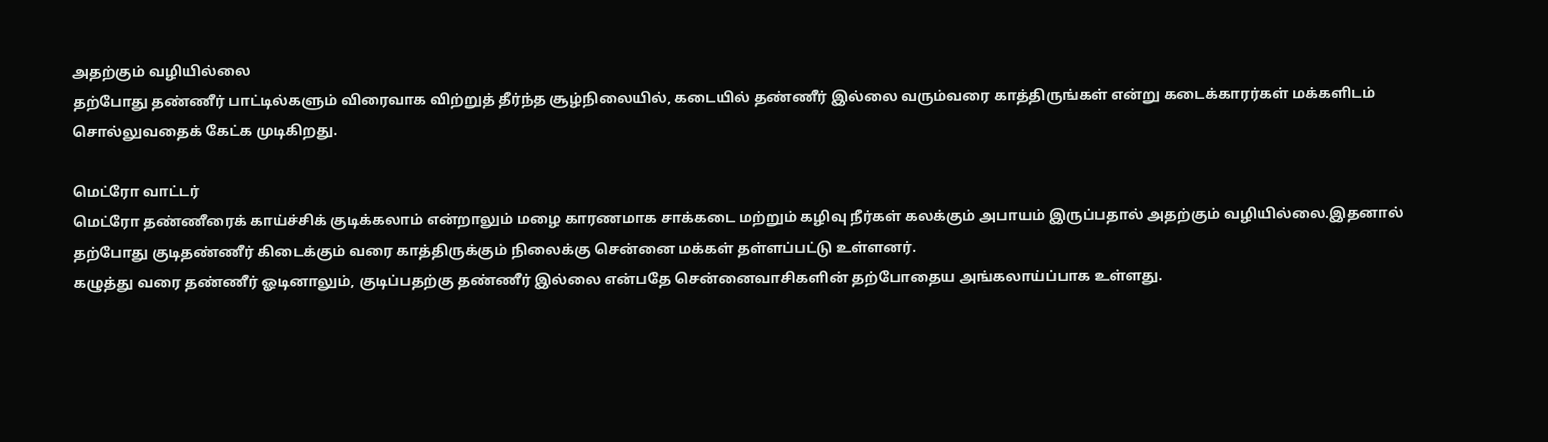அதற்கும் வழியில்லை
தற்போது தண்ணீர் பாட்டில்களும் விரைவாக விற்றுத் தீர்ந்த சூழ்நிலையில், கடையில் தண்ணீர் இல்லை வரும்வரை காத்திருங்கள் என்று கடைக்காரர்கள் மக்களிடம் சொல்லுவதைக் கேட்க முடிகிறது.

மெட்ரோ வாட்டர்
மெட்ரோ தண்ணீரைக் காய்ச்சிக் குடிக்கலாம் என்றாலும் மழை காரணமாக சாக்கடை மற்றும் கழிவு நீர்கள் கலக்கும் அபாயம் இருப்பதால் அதற்கும் வழியில்லை.இதனால் தற்போது குடிதண்ணீர் கிடைக்கும் வரை காத்திருக்கும் நிலைக்கு சென்னை மக்கள் தள்ளப்பட்டு உள்ளனர்.
கழுத்து வரை தண்ணீர் ஓடினாலும், குடிப்பதற்கு தண்ணீர் இல்லை என்பதே சென்னைவாசிகளின் தற்போதைய அங்கலாய்ப்பாக உள்ளது.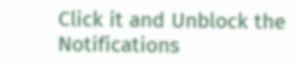Click it and Unblock the Notifications